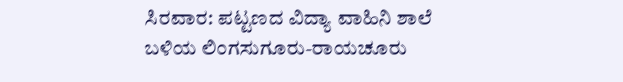ಸಿರವಾರ: ಪಟ್ಟಣದ ವಿದ್ಯಾ ವಾಹಿನಿ ಶಾಲೆ ಬಳಿಯ ಲಿಂಗಸುಗೂರು-ರಾಯಚೂರು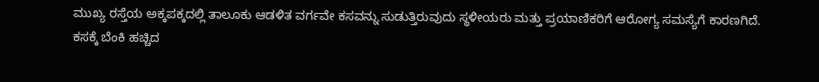ಮುಖ್ಯ ರಸ್ತೆಯ ಅಕ್ಕಪಕ್ಕದಲ್ಲಿ ತಾಲೂಕು ಆಡಳಿತ ವರ್ಗವೇ ಕಸವನ್ನು ಸುಡುತ್ತಿರುವುದು ಸ್ಥಳೀಯರು ಮತ್ತು ಪ್ರಯಾಣಿಕರಿಗೆ ಆರೋಗ್ಯ ಸಮಸ್ಯೆಗೆ ಕಾರಣಗಿದೆ.
ಕಸಕ್ಕೆ ಬೆಂಕಿ ಹಚ್ಚಿದ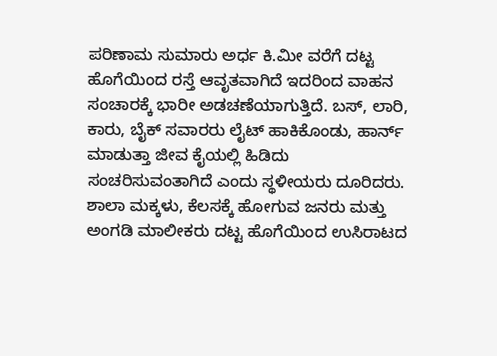ಪರಿಣಾಮ ಸುಮಾರು ಅರ್ಧ ಕಿ.ಮೀ ವರೆಗೆ ದಟ್ಟ ಹೊಗೆಯಿಂದ ರಸ್ತೆ ಆವೃತವಾಗಿದೆ ಇದರಿಂದ ವಾಹನ ಸಂಚಾರಕ್ಕೆ ಭಾರೀ ಅಡಚಣೆಯಾಗುತ್ತಿದೆ. ಬಸ್, ಲಾರಿ, ಕಾರು, ಬೈಕ್ ಸವಾರರು ಲೈಟ್ ಹಾಕಿಕೊಂಡು, ಹಾರ್ನ್ ಮಾಡುತ್ತಾ ಜೀವ ಕೈಯಲ್ಲಿ ಹಿಡಿದು ಸಂಚರಿಸುವಂತಾಗಿದೆ ಎಂದು ಸ್ಥಳೀಯರು ದೂರಿದರು.
ಶಾಲಾ ಮಕ್ಕಳು, ಕೆಲಸಕ್ಕೆ ಹೋಗುವ ಜನರು ಮತ್ತು ಅಂಗಡಿ ಮಾಲೀಕರು ದಟ್ಟ ಹೊಗೆಯಿಂದ ಉಸಿರಾಟದ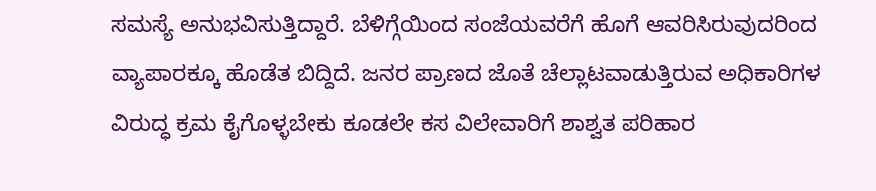ಸಮಸ್ಯೆ ಅನುಭವಿಸುತ್ತಿದ್ದಾರೆ. ಬೆಳಿಗ್ಗೆಯಿಂದ ಸಂಜೆಯವರೆಗೆ ಹೊಗೆ ಆವರಿಸಿರುವುದರಿಂದ ವ್ಯಾಪಾರಕ್ಕೂ ಹೊಡೆತ ಬಿದ್ದಿದೆ. ಜನರ ಪ್ರಾಣದ ಜೊತೆ ಚೆಲ್ಲಾಟವಾಡುತ್ತಿರುವ ಅಧಿಕಾರಿಗಳ ವಿರುದ್ಧ ಕ್ರಮ ಕೈಗೊಳ್ಳಬೇಕು ಕೂಡಲೇ ಕಸ ವಿಲೇವಾರಿಗೆ ಶಾಶ್ವತ ಪರಿಹಾರ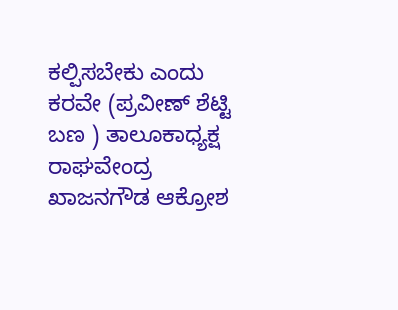ಕಲ್ಪಿಸಬೇಕು ಎಂದು ಕರವೇ (ಪ್ರವೀಣ್ ಶೆಟ್ಟಿ ಬಣ ) ತಾಲೂಕಾಧ್ಯಕ್ಷ ರಾಘವೇಂದ್ರ ಖಾಜನಗೌಡ ಆಕ್ರೋಶ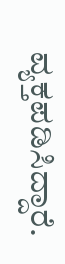ವ್ಯಕ್ತಪಡಿಸಿದ್ದಾರೆ.